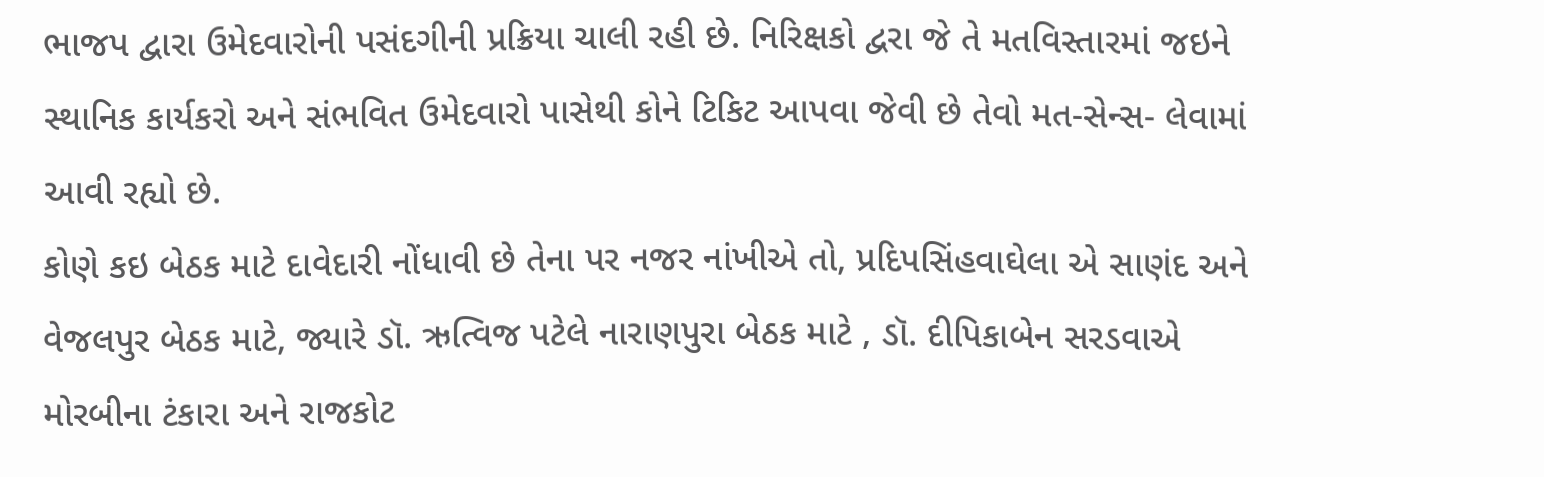ભાજપ દ્વારા ઉમેદવારોની પસંદગીની પ્રક્રિયા ચાલી રહી છે. નિરિક્ષકો દ્વરા જે તે મતવિસ્તારમાં જઇને સ્થાનિક કાર્યકરો અને સંભવિત ઉમેદવારો પાસેથી કોને ટિકિટ આપવા જેવી છે તેવો મત-સેન્સ- લેવામાં આવી રહ્યો છે.
કોણે કઇ બેઠક માટે દાવેદારી નોંધાવી છે તેના પર નજર નાંખીએ તો, પ્રદિપસિંહવાઘેલા એ સાણંદ અને વેજલપુર બેઠક માટે, જ્યારે ડૉ. ઋત્વિજ પટેલે નારાણપુરા બેઠક માટે , ડૉ. દીપિકાબેન સરડવાએ મોરબીના ટંકારા અને રાજકોટ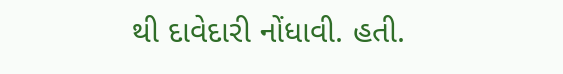થી દાવેદારી નોંધાવી. હતી.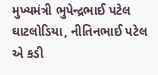મુખ્યમંત્રી ભુપેન્દ્રભાઈ પટેલ ઘાટલોડિયા, નીતિનભાઈ પટેલ એ કડી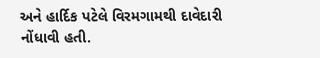અને હાર્દિક પટેલે વિરમગામથી દાવેદારી નોંધાવી હતી.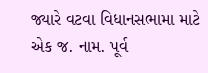જ્યારે વટવા વિધાનસભામા માટે એક જ. નામ. પૂર્વ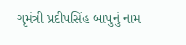ગૃમંત્રી પ્રદીપસિંહ બાપુનું નામ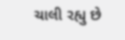ચાલી રહ્યુ છે